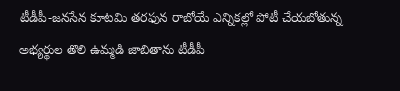టీడీపీ-జనసేన కూటమి తరఫున రాబోయే ఎన్నికల్లో పోటీ చేయబోతున్న అభ్యర్థుల తొలి ఉమ్మడి జాబితాను టీడీపీ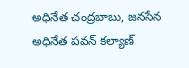అధినేత చంద్రబాబు, జనసేన అధినేత పవన్ కల్యాణ్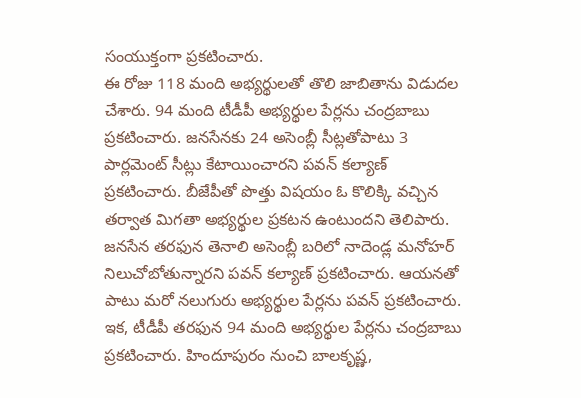సంయుక్తంగా ప్రకటించారు.
ఈ రోజు 118 మంది అభ్యర్థులతో తొలి జాబితాను విడుదల చేశారు. 94 మంది టీడీపీ అభ్యర్థుల పేర్లను చంద్రబాబు ప్రకటించారు. జనసేనకు 24 అసెంబ్లీ సీట్లతోపాటు 3 పార్లమెంట్ సీట్లు కేటాయించారని పవన్ కల్యాణ్ ప్రకటించారు. బీజేపీతో పొత్తు విషయం ఓ కొలిక్కి వచ్చిన తర్వాత మిగతా అభ్యర్థుల ప్రకటన ఉంటుందని తెలిపారు.
జనసేన తరఫున తెనాలి అసెంబ్లీ బరిలో నాదెండ్ల మనోహర్ నిలుచోబోతున్నారని పవన్ కల్యాణ్ ప్రకటించారు. ఆయనతో పాటు మరో నలుగురు అభ్యర్థుల పేర్లను పవన్ ప్రకటించారు. ఇక, టీడీపీ తరఫున 94 మంది అభ్యర్థుల పేర్లను చంద్రబాబు ప్రకటించారు. హిందూపురం నుంచి బాలకృష్ణ,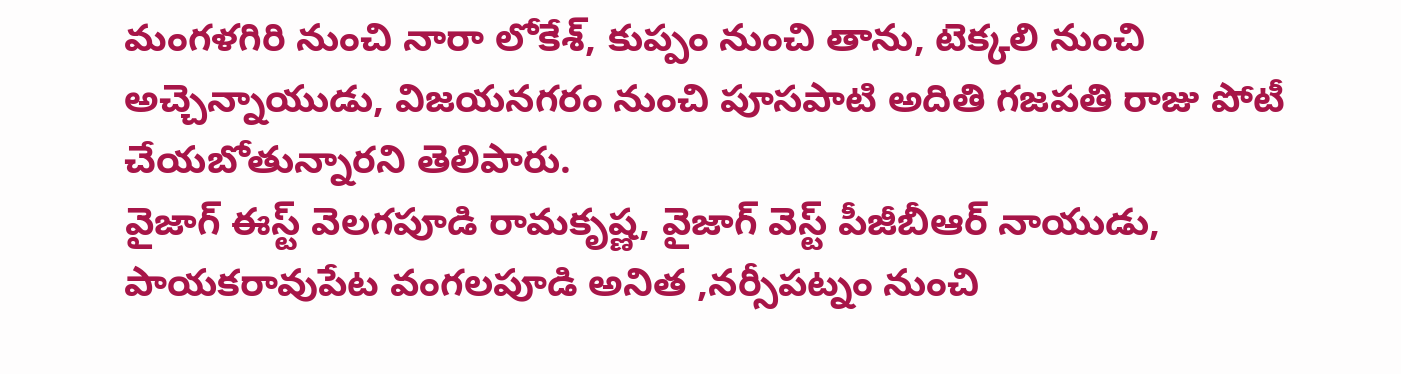మంగళగిరి నుంచి నారా లోకేశ్, కుప్పం నుంచి తాను, టెక్కలి నుంచి అచ్చెన్నాయుడు, విజయనగరం నుంచి పూసపాటి అదితి గజపతి రాజు పోటీ చేయబోతున్నారని తెలిపారు.
వైజాగ్ ఈస్ట్ వెలగపూడి రామకృష్ణ, వైజాగ్ వెస్ట్ పీజీబీఆర్ నాయుడు, పాయకరావుపేట వంగలపూడి అనిత ,నర్సీపట్నం నుంచి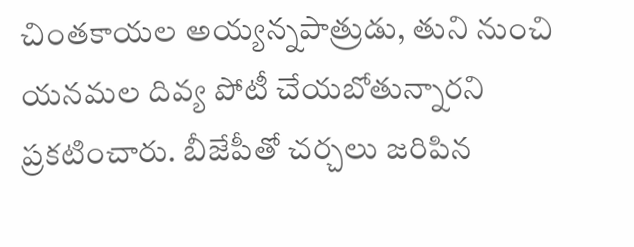చింతకాయల అయ్యన్నపాత్రుడు, తుని నుంచి యనమల దివ్య పోటీ చేయబోతున్నారని ప్రకటించారు. బీజేపీతో చర్చలు జరిపిన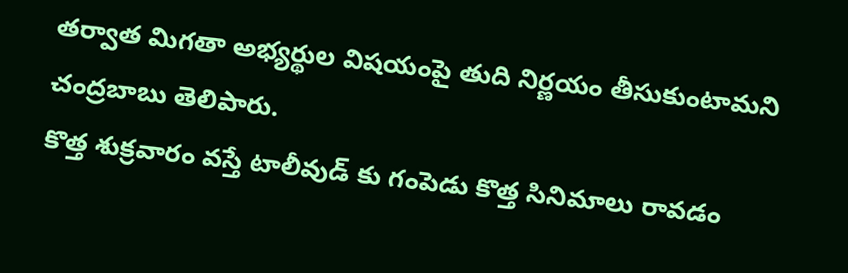తర్వాత మిగతా అభ్యర్థుల విషయంపై తుది నిర్ణయం తీసుకుంటామని చంద్రబాబు తెలిపారు.
కొత్త శుక్రవారం వస్తే టాలీవుడ్ కు గంపెడు కొత్త సినిమాలు రావడం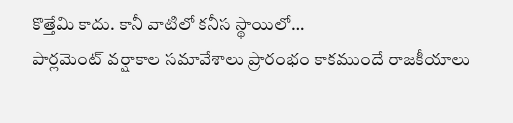కొత్తేమి కాదు. కానీ వాటిలో కనీస స్థాయిలో…
పార్లమెంట్ వర్షాకాల సమావేశాలు ప్రారంభం కాకముందే రాజకీయాలు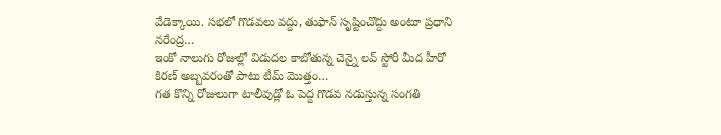వేడెక్కాయి. సభలో గొడవలు వద్దు, తుఫాన్ సృష్టించొద్దు అంటూ ప్రధాని నరేంద్ర…
ఇంకో నాలుగు రోజుల్లో విడుదల కాబోతున్న చెన్నై లవ్ స్టోరీ మీద హీరో కిరణ్ అబ్బవరంతో పాటు టీమ్ మొత్తం…
గత కొన్ని రోజులుగా టాలీవుడ్లో ఓ పెద్ద గొడవ నడుస్తున్న సంగతి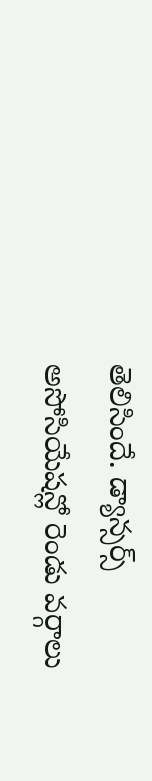తెలిసిందే. డ్యాన్సర్స్ అసోసియేషన్లో రెండు వర్గాలు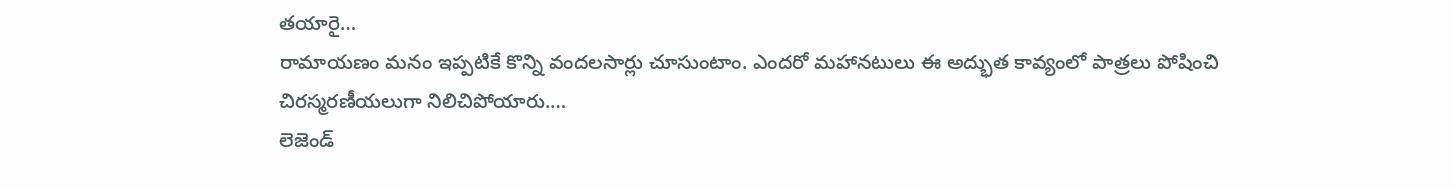తయారై…
రామాయణం మనం ఇప్పటికే కొన్ని వందలసార్లు చూసుంటాం. ఎందరో మహానటులు ఈ అద్భుత కావ్యంలో పాత్రలు పోషించి చిరస్మరణీయలుగా నిలిచిపోయారు.…
లెజెండ్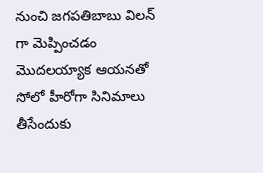నుంచి జగపతిబాబు విలన్ గా మెప్పించడం మొదలయ్యాక ఆయనతో సోలో హీరోగా సినిమాలు తీసేందుకు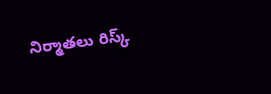నిర్మాతలు రిస్క్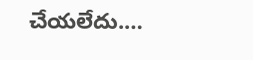చేయలేదు.…